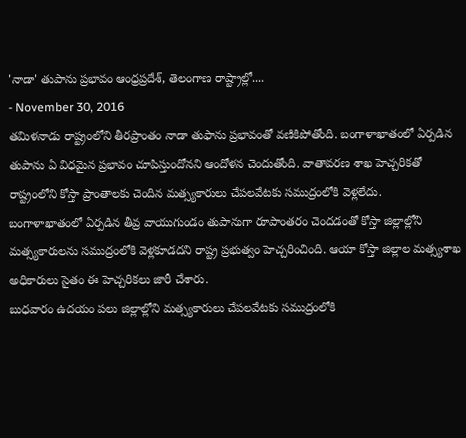'నాడా' తుపాను ప్రభావం ఆంధ్రప్రదేశ్, తెలంగాణ రాష్ట్రాల్లో....
- November 30, 2016
తమిళనాడు రాష్ట్రంలోని తీరప్రాంతం నాడా తుఫాను ప్రభావంతో వణికిపోతోంది. బంగాళాఖాతంలో ఏర్పడిన తుపాను ఏ విధమైన ప్రభావం చూపిస్తుందోనని ఆందోళన చెందుతోంది. వాతావరణ శాఖ హెచ్చరికతో రాష్ట్రంలోని కోస్తా ప్రాంతాలకు చెందిన మత్స్యకారులు చేపలవేటకు సముద్రంలోకి వెళ్లలేదు.
బంగాళాఖాతంలో ఏర్పడిన తీవ్ర వాయుగుండం తుపానుగా రూపాంతరం చెందడంతో కోస్తా జిల్లాల్లోని మత్స్యకారులను సముద్రంలోకి వెళ్లకూడదని రాష్ట్ర ప్రభుత్వం హెచ్చరించింది. ఆయా కోస్తా జిల్లాల మత్స్యశాఖ అధికారులు సైతం ఈ హెచ్చరికలు జారీ చేశారు.
బుధవారం ఉదయం పలు జిల్లాల్లోని మత్స్యకారులు చేపలవేటకు సముద్రంలోకి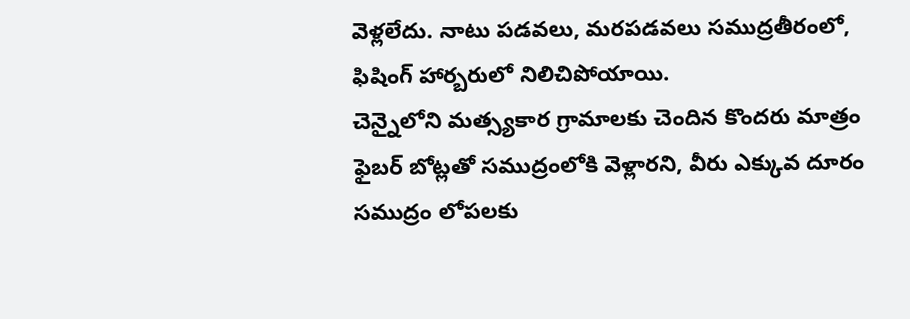వెళ్లలేదు. నాటు పడవలు, మరపడవలు సముద్రతీరంలో, ఫిషింగ్ హార్బరులో నిలిచిపోయాయి.
చెన్నైలోని మత్స్యకార గ్రామాలకు చెందిన కొందరు మాత్రం ఫైబర్ బోట్లతో సముద్రంలోకి వెళ్లారని, వీరు ఎక్కువ దూరం సముద్రం లోపలకు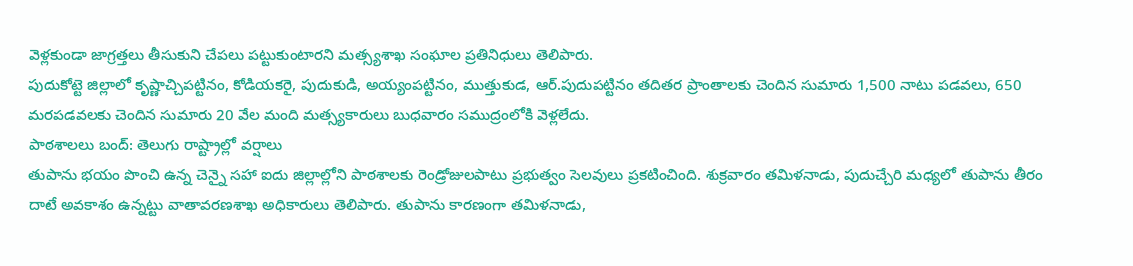వెళ్లకుండా జాగ్రత్తలు తీసుకుని చేపలు పట్టుకుంటారని మత్స్యశాఖ సంఘాల ప్రతినిధులు తెలిపారు.
పుదుకోట్టె జిల్లాలో కృష్ణాచ్చిపట్టినం, కోడియకరై, పుదుకుడి, అయ్యంపట్టినం, ముత్తుకుడ, ఆర్.పుదుపట్టినం తదితర ప్రాంతాలకు చెందిన సుమారు 1,500 నాటు పడవలు, 650 మరపడవలకు చెందిన సుమారు 20 వేల మంది మత్స్యకారులు బుధవారం సముద్రంలోకి వెళ్లలేదు.
పాఠశాలలు బంద్: తెలుగు రాష్ట్రాల్లో వర్షాలు
తుపాను భయం పొంచి ఉన్న చెన్నై సహా ఐదు జిల్లాల్లోని పాఠశాలకు రెండ్రోజులపాటు ప్రభుత్వం సెలవులు ప్రకటించింది. శుక్రవారం తమిళనాడు, పుదుచ్చేరి మధ్యలో తుపాను తీరం దాటే అవకాశం ఉన్నట్టు వాతావరణశాఖ అధికారులు తెలిపారు. తుపాను కారణంగా తమిళనాడు,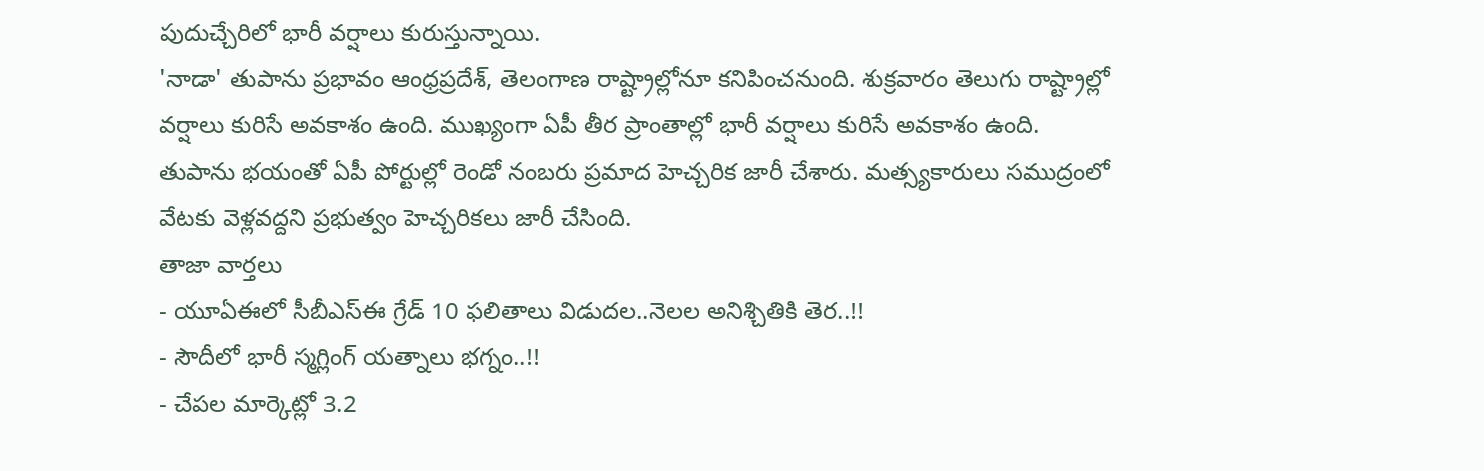పుదుచ్చేరిలో భారీ వర్షాలు కురుస్తున్నాయి.
'నాడా' తుపాను ప్రభావం ఆంధ్రప్రదేశ్, తెలంగాణ రాష్ట్రాల్లోనూ కనిపించనుంది. శుక్రవారం తెలుగు రాష్ట్రాల్లో వర్షాలు కురిసే అవకాశం ఉంది. ముఖ్యంగా ఏపీ తీర ప్రాంతాల్లో భారీ వర్షాలు కురిసే అవకాశం ఉంది. తుపాను భయంతో ఏపీ పోర్టుల్లో రెండో నంబరు ప్రమాద హెచ్చరిక జారీ చేశారు. మత్స్యకారులు సముద్రంలో వేటకు వెళ్లవద్దని ప్రభుత్వం హెచ్చరికలు జారీ చేసింది.
తాజా వార్తలు
- యూఏఈలో సీబీఎస్ఈ గ్రేడ్ 10 ఫలితాలు విడుదల..నెలల అనిశ్చితికి తెర..!!
- సౌదీలో భారీ స్మగ్లింగ్ యత్నాలు భగ్నం..!!
- చేపల మార్కెట్లో 3.2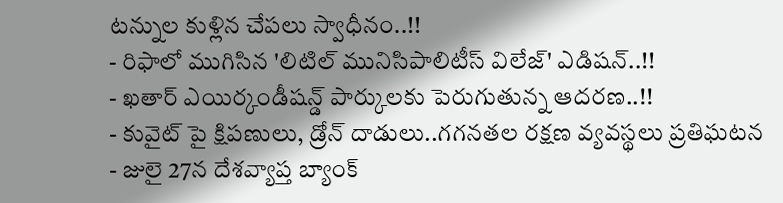టన్నుల కుళ్లిన చేపలు స్వాధీనం..!!
- రిఫాలో ముగిసిన 'లిటిల్ మునిసిపాలిటీస్ విలేజ్' ఎడిషన్..!!
- ఖతార్ ఎయిర్కండీషన్డ్ పార్కులకు పెరుగుతున్న ఆదరణ..!!
- కువైట్ పై క్షిపణులు, డ్రోన్ దాడులు..గగనతల రక్షణ వ్యవస్థలు ప్రతిఘటన
- జులై 27న దేశవ్యాప్త బ్యాంక్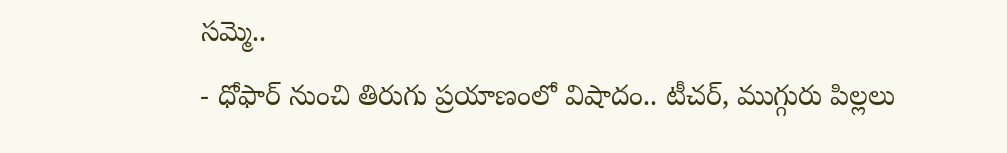సమ్మె..
- ధోఫార్ నుంచి తిరుగు ప్రయాణంలో విషాదం.. టీచర్, ముగ్గురు పిల్లలు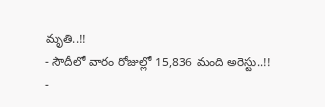మృతి..!!
- సౌదీలో వారం రోజుల్లో 15,836 మంది అరెస్టు..!!
-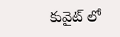కువైట్ లో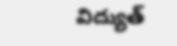విద్యుత్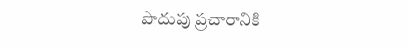పొదుపు ప్రచారానికి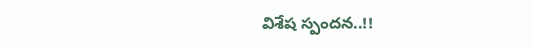విశేష స్పందన..!!